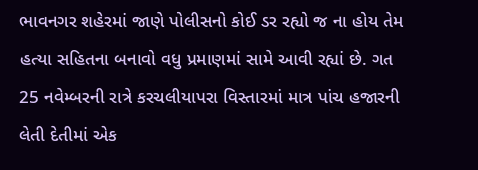ભાવનગર શહેરમાં જાણે પોલીસનો કોઈ ડર રહ્યો જ ના હોય તેમ હત્યા સહિતના બનાવો વધુ પ્રમાણમાં સામે આવી રહ્યાં છે. ગત 25 નવેમ્બરની રાત્રે કરચલીયાપરા વિસ્તારમાં માત્ર પાંચ હજારની લેતી દેતીમાં એક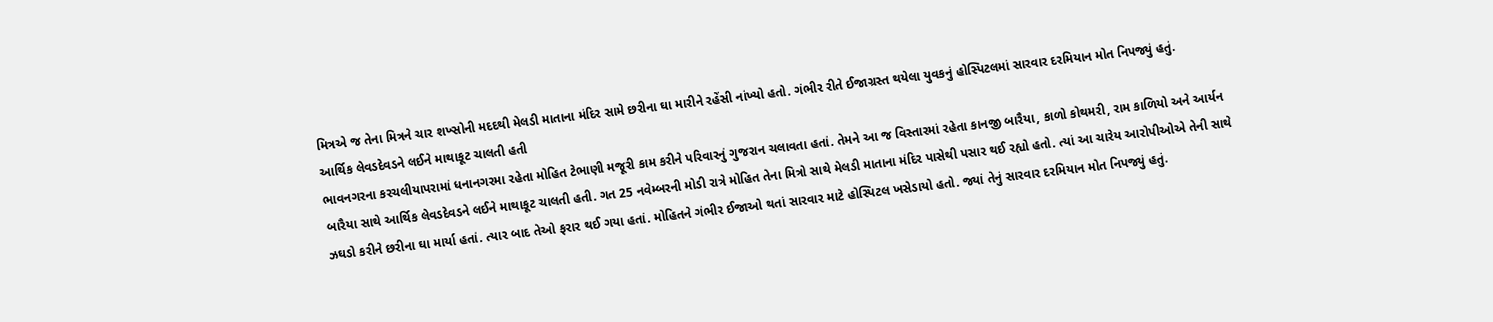મિત્રએ જ તેના મિત્રને ચાર શખ્સોની મદદથી મેલડી માતાના મંદિર સામે છરીના ઘા મારીને રહેંસી નાંખ્યો હતો. ગંભીર રીતે ઈજાગ્રસ્ત થયેલા યુવકનું હોસ્પિટલમાં સારવાર દરમિયાન મોત નિપજ્યું હતું.
આર્થિક લેવડદેવડને લઈને માથાકૂટ ચાલતી હતી
ભાવનગરના કરચલીયાપરામાં ધનાનગરમા રહેતા મોહિત ટેભાણી મજૂરી કામ કરીને પરિવારનું ગુજરાન ચલાવતા હતાં. તેમને આ જ વિસ્તારમાં રહેતા કાનજી બારૈયા, કાળો કોથમરી, રામ કાળિયો અને આર્યન બારૈયા સાથે આર્થિક લેવડદેવડને લઈને માથાકૂટ ચાલતી હતી. ગત 25 નવેમ્બરની મોડી રાત્રે મોહિત તેના મિત્રો સાથે મેલડી માતાના મંદિર પાસેથી પસાર થઈ રહ્યો હતો. ત્યાં આ ચારેય આરોપીઓએ તેની સાથે ઝઘડો કરીને છરીના ઘા માર્યા હતાં. ત્યાર બાદ તેઓ ફરાર થઈ ગયા હતાં. મોહિતને ગંભીર ઈજાઓ થતાં સારવાર માટે હોસ્પિટલ ખસેડાયો હતો. જ્યાં તેનું સારવાર દરમિયાન મોત નિપજ્યું હતું.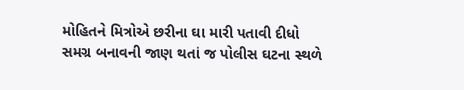મોહિતને મિત્રોએ છરીના ઘા મારી પતાવી દીધો
સમગ્ર બનાવની જાણ થતાં જ પોલીસ ઘટના સ્થળે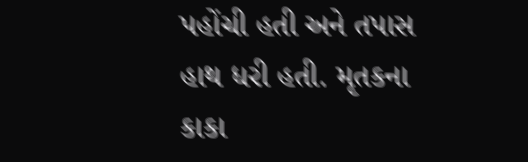પહોંચી હતી અને તપાસ હાથ ધરી હતી. મૃતકના કાકા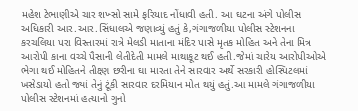મહેશ ટેભાણીએ ચાર શખ્સો સામે ફરિયાદ નોંધાવી હતી. આ ઘટના અંગે પોલીસ અધિકારી આર.આર.સિંધાલએ જણાવ્યું હતું કે,ગંગાજળીયા પોલીસ સ્ટેશનના કરચલિયા પરા વિસ્તારમાં રાત્રે મેલડી માતાના મંદિર પાસે મૃતક મોહિત અને તેના મિત્ર આરોપી કાના વચ્ચે પૈસાની લેતીદેતી મામલે માથાકૂટ થઈ હતી.જેમાં ચારેય આરોપીઓએ ભેગા થઈ મોહિતને તીક્ષ્ણ છરીના ઘા મારતા તેને સારવાર અર્થે સરકારી હોસ્પિટલમાં ખસેડાયો હતો જ્યાં તેનું ટૂંકી સારવાર દરમિયાન મોત થયું હતું.આ મામલે ગંગાજળીયા પોલીસ સ્ટેશનમાં હત્યાનો ગુનો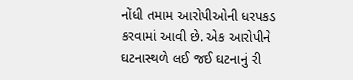નોંધી તમામ આરોપીઓની ધરપકડ કરવામાં આવી છે. એક આરોપીને ઘટનાસ્થળે લઈ જઈ ઘટનાનું રી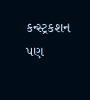કન્સ્ટ્રકશન પણ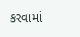કરવામાં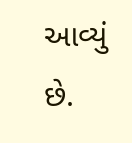આવ્યું છે.